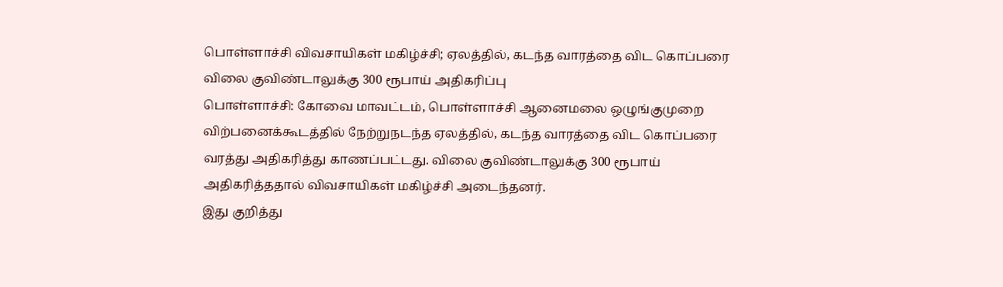பொள்ளாச்சி விவசாயிகள் மகிழ்ச்சி; ஏலத்தில், கடந்த வாரத்தை விட கொப்பரை விலை குவிண்டாலுக்கு 300 ரூபாய் அதிகரிப்பு
பொள்ளாச்சி: கோவை மாவட்டம், பொள்ளாச்சி ஆனைமலை ஒழுங்குமுறை விற்பனைக்கூடத்தில் நேற்றுநடந்த ஏலத்தில், கடந்த வாரத்தை விட கொப்பரை வரத்து அதிகரித்து காணப்பட்டது. விலை குவிண்டாலுக்கு 300 ரூபாய் அதிகரித்ததால் விவசாயிகள் மகிழ்ச்சி அடைந்தனர்.
இது குறித்து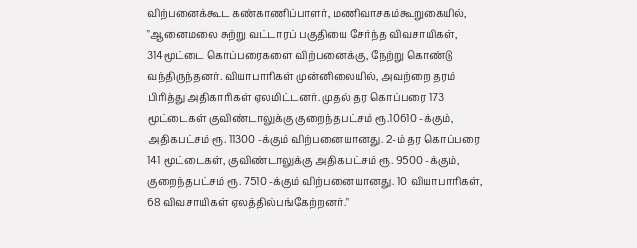விற்பனைக்கூட கண்காணிப்பாளர், மணிவாசகம்கூறுகையில், "ஆனைமலை சுற்று வட்டாரப் பகுதியை சேர்ந்த விவசாயிகள், 314மூட்டை கொப்பரைகளை விற்பனைக்கு, நேற்று கொண்டு வந்திருந்தனர். வியாபாரிகள் முன்னிலையில், அவற்றை தரம் பிரித்து அதிகாரிகள் ஏலமிட்டனர். முதல் தர கொப்பரை 173 மூட்டைகள் குவிண்டாலுக்கு குறைந்தபட்சம் ரூ.10610 -க்கும், அதிகபட்சம் ரூ. 11300 -க்கும் விற்பனையானது. 2-ம் தர கொப்பரை 141 மூட்டைகள், குவிண்டாலுக்கு அதிகபட்சம் ரூ. 9500 -க்கும், குறைந்தபட்சம் ரூ. 7510 -க்கும் விற்பனையானது. 10 வியாபாரிகள், 68 விவசாயிகள் ஏலத்தில்பங்கேற்றனர்."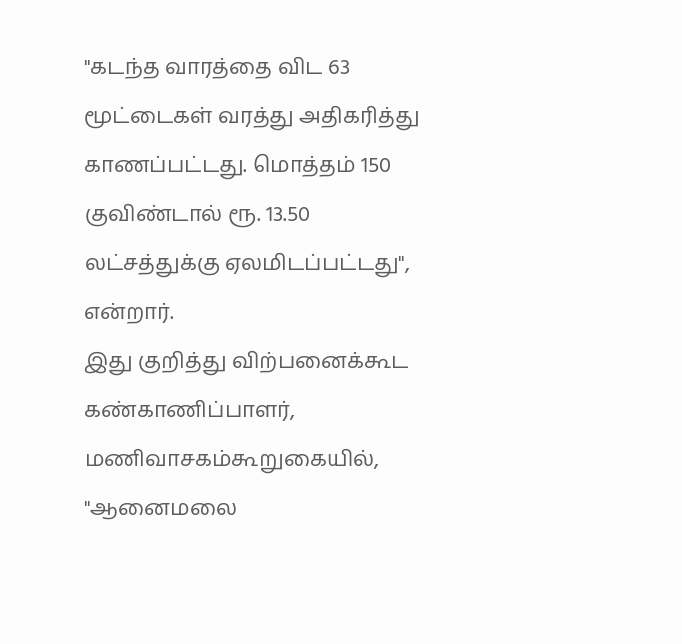"கடந்த வாரத்தை விட 63 மூட்டைகள் வரத்து அதிகரித்து காணப்பட்டது. மொத்தம் 150 குவிண்டால் ரூ. 13.50 லட்சத்துக்கு ஏலமிடப்பட்டது", என்றார்.
இது குறித்து விற்பனைக்கூட கண்காணிப்பாளர், மணிவாசகம்கூறுகையில், "ஆனைமலை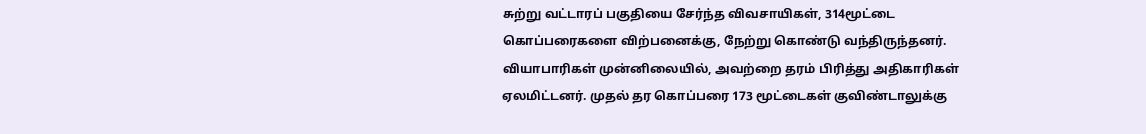சுற்று வட்டாரப் பகுதியை சேர்ந்த விவசாயிகள், 314மூட்டை கொப்பரைகளை விற்பனைக்கு, நேற்று கொண்டு வந்திருந்தனர். வியாபாரிகள் முன்னிலையில், அவற்றை தரம் பிரித்து அதிகாரிகள் ஏலமிட்டனர். முதல் தர கொப்பரை 173 மூட்டைகள் குவிண்டாலுக்கு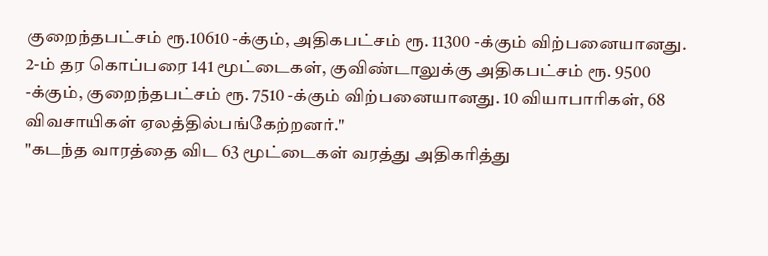குறைந்தபட்சம் ரூ.10610 -க்கும், அதிகபட்சம் ரூ. 11300 -க்கும் விற்பனையானது. 2-ம் தர கொப்பரை 141 மூட்டைகள், குவிண்டாலுக்கு அதிகபட்சம் ரூ. 9500 -க்கும், குறைந்தபட்சம் ரூ. 7510 -க்கும் விற்பனையானது. 10 வியாபாரிகள், 68 விவசாயிகள் ஏலத்தில்பங்கேற்றனர்."
"கடந்த வாரத்தை விட 63 மூட்டைகள் வரத்து அதிகரித்து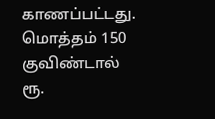காணப்பட்டது. மொத்தம் 150 குவிண்டால் ரூ.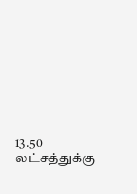13.50 லட்சத்துக்கு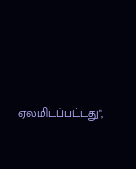ஏலமிடப்பட்டது",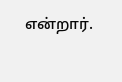என்றார்.